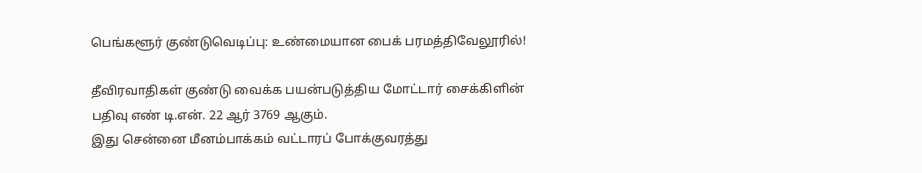பெங்களூர் குண்டுவெடிப்பு: உண்மையான பைக் பரமத்திவேலூரில்!

தீவிரவாதிகள் குண்டு வைக்க பயன்படுத்திய மோட்டார் சைக்கிளின் பதிவு எண் டி.என். 22 ஆர் 3769 ஆகும்.
இது சென்னை மீனம்பாக்கம் வட்டாரப் போக்குவரத்து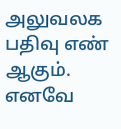அலுவலக பதிவு எண் ஆகும். எனவே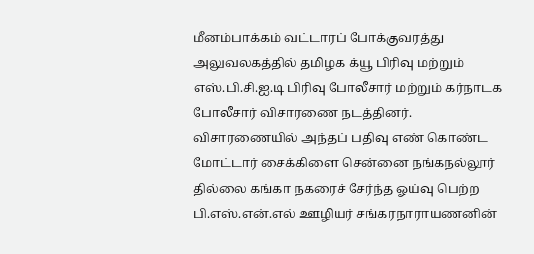மீனம்பாக்கம் வட்டாரப் போக்குவரத்து அலுவலகத்தில் தமிழக க்யூ பிரிவு மற்றும் எஸ்.பி.சி.ஐ.டி பிரிவு போலீசார் மற்றும் கர்நாடக போலீசார் விசாரணை நடத்தினர்.
விசாரணையில் அந்தப் பதிவு எண் கொண்ட மோட்டார் சைக்கிளை சென்னை நங்கநல்லூர் தில்லை கங்கா நகரைச் சேர்ந்த ஓய்வு பெற்ற பி.எஸ்.என்.எல் ஊழியர் சங்கரநாராயணனின்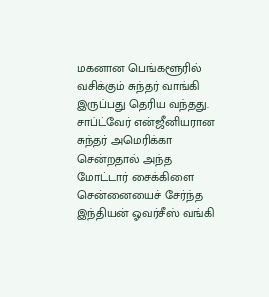மகனான பெங்களூரில் வசிக்கும் சுந்தர் வாங்கி இருப்பது தெரிய வந்தது.
சாப்ட்வேர் என்ஜீனியரான சுந்தர் அமெரிக்கா சென்றதால் அந்த மோட்டார் சைக்கிளை சென்னையைச் சேர்ந்த இந்தியன் ஓவர்சீஸ் வங்கி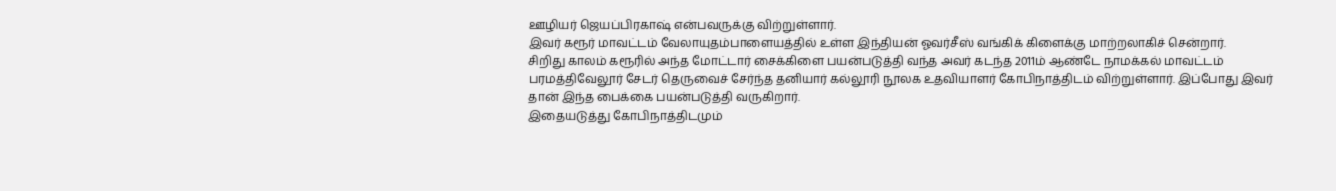ஊழியர் ஜெயப்பிரகாஷ் என்பவருக்கு விற்றுள்ளார்.
இவர் கரூர் மாவட்டம் வேலாயுதம்பாளையத்தில் உள்ள இந்தியன் ஓவர்சீஸ் வங்கிக் கிளைக்கு மாற்றலாகிச் சென்றார்.
சிறிது காலம் கரூரில் அந்த மோட்டார் சைக்கிளை பயன்படுத்தி வந்த அவர் கடந்த 2011ம் ஆண்டே நாமக்கல் மாவட்டம் பரமத்திவேலூர் சேடர் தெருவைச் சேர்ந்த தனியார் கல்லூரி நூலக உதவியாளர் கோபிநாத்திடம் விற்றுள்ளார். இப்போது இவர் தான் இந்த பைக்கை பயன்படுத்தி வருகிறார்.
இதையடுத்து கோபிநாத்திடமும்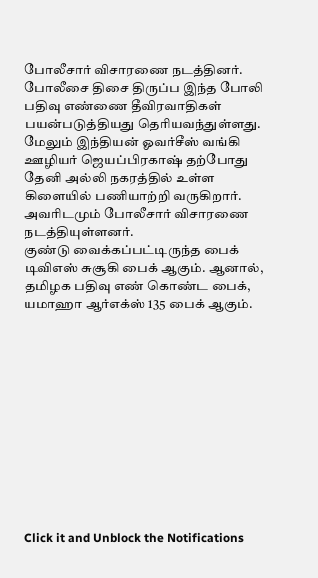போலீசார் விசாரணை நடத்தினர். போலீசை திசை திருப்ப இந்த போலி பதிவு எண்ணை தீவிரவாதிகள் பயன்படுத்தியது தெரியவந்துள்ளது.
மேலும் இந்தியன் ஓவர்சீஸ் வங்கி ஊழியர் ஜெயப்பிரகாஷ் தற்போது தேனி அல்லி நகரத்தில் உள்ள கிளையில் பணியாற்றி வருகிறார். அவரிடமும் போலீசார் விசாரணை நடத்தியுள்ளனர்.
குண்டு வைக்கப்பட்டிருந்த பைக் டிவிஎஸ் சுசூகி பைக் ஆகும். ஆனால், தமிழக பதிவு எண் கொண்ட பைக், யமாஹா ஆர்எக்ஸ் 135 பைக் ஆகும்.












Click it and Unblock the Notifications